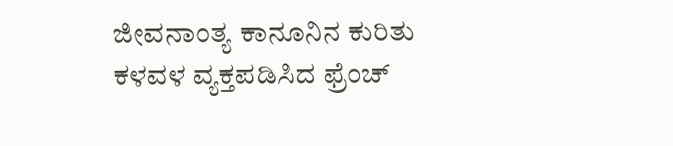ಜೀವನಾಂತ್ಯ ಕಾನೂನಿನ ಕುರಿತು ಕಳವಳ ವ್ಯಕ್ತಪಡಿಸಿದ ಫ್ರೆಂಚ್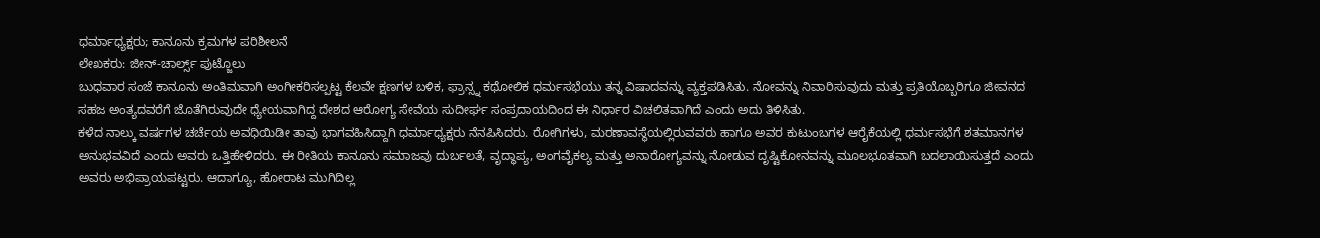ಧರ್ಮಾಧ್ಯಕ್ಷರು; ಕಾನೂನು ಕ್ರಮಗಳ ಪರಿಶೀಲನೆ
ಲೇಖಕರು: ಜೀನ್-ಚಾರ್ಲ್ಸ್ ಪುಟ್ಜೊಲು
ಬುಧವಾರ ಸಂಜೆ ಕಾನೂನು ಅಂತಿಮವಾಗಿ ಅಂಗೀಕರಿಸಲ್ಪಟ್ಟ ಕೆಲವೇ ಕ್ಷಣಗಳ ಬಳಿಕ, ಫ್ರಾನ್ಸ್ನ ಕಥೋಲಿಕ ಧರ್ಮಸಭೆಯು ತನ್ನ ವಿಷಾದವನ್ನು ವ್ಯಕ್ತಪಡಿಸಿತು. ನೋವನ್ನು ನಿವಾರಿಸುವುದು ಮತ್ತು ಪ್ರತಿಯೊಬ್ಬರಿಗೂ ಜೀವನದ ಸಹಜ ಅಂತ್ಯದವರೆಗೆ ಜೊತೆಗಿರುವುದೇ ಧ್ಯೇಯವಾಗಿದ್ದ ದೇಶದ ಆರೋಗ್ಯ ಸೇವೆಯ ಸುದೀರ್ಘ ಸಂಪ್ರದಾಯದಿಂದ ಈ ನಿರ್ಧಾರ ವಿಚಲಿತವಾಗಿದೆ ಎಂದು ಅದು ತಿಳಿಸಿತು.
ಕಳೆದ ನಾಲ್ಕು ವರ್ಷಗಳ ಚರ್ಚೆಯ ಅವಧಿಯಿಡೀ ತಾವು ಭಾಗವಹಿಸಿದ್ದಾಗಿ ಧರ್ಮಾಧ್ಯಕ್ಷರು ನೆನಪಿಸಿದರು. ರೋಗಿಗಳು, ಮರಣಾವಸ್ಥೆಯಲ್ಲಿರುವವರು ಹಾಗೂ ಅವರ ಕುಟುಂಬಗಳ ಆರೈಕೆಯಲ್ಲಿ ಧರ್ಮಸಭೆಗೆ ಶತಮಾನಗಳ ಅನುಭವವಿದೆ ಎಂದು ಅವರು ಒತ್ತಿಹೇಳಿದರು. ಈ ರೀತಿಯ ಕಾನೂನು ಸಮಾಜವು ದುರ್ಬಲತೆ, ವೃದ್ಧಾಪ್ಯ, ಅಂಗವೈಕಲ್ಯ ಮತ್ತು ಅನಾರೋಗ್ಯವನ್ನು ನೋಡುವ ದೃಷ್ಟಿಕೋನವನ್ನು ಮೂಲಭೂತವಾಗಿ ಬದಲಾಯಿಸುತ್ತದೆ ಎಂದು ಅವರು ಅಭಿಪ್ರಾಯಪಟ್ಟರು. ಆದಾಗ್ಯೂ, ಹೋರಾಟ ಮುಗಿದಿಲ್ಲ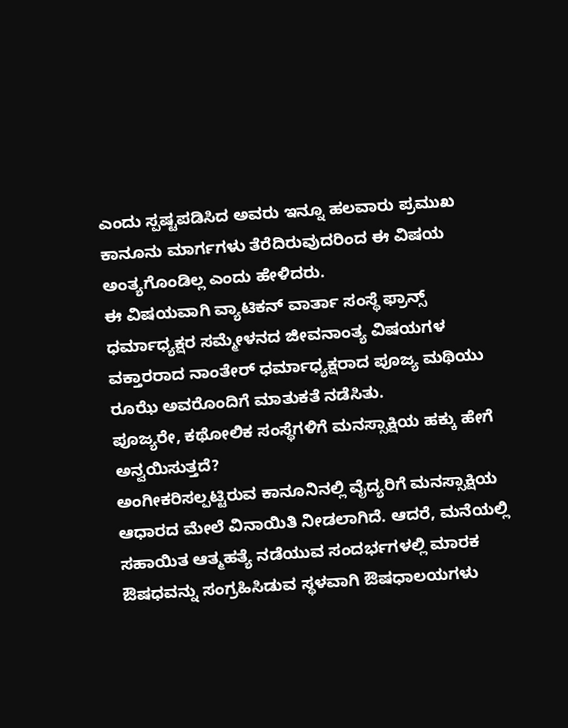ಎಂದು ಸ್ಪಷ್ಟಪಡಿಸಿದ ಅವರು ಇನ್ನೂ ಹಲವಾರು ಪ್ರಮುಖ ಕಾನೂನು ಮಾರ್ಗಗಳು ತೆರೆದಿರುವುದರಿಂದ ಈ ವಿಷಯ ಅಂತ್ಯಗೊಂಡಿಲ್ಲ ಎಂದು ಹೇಳಿದರು.
ಈ ವಿಷಯವಾಗಿ ವ್ಯಾಟಿಕನ್ ವಾರ್ತಾ ಸಂಸ್ಥೆ ಫ್ರಾನ್ಸ್ ಧರ್ಮಾಧ್ಯಕ್ಷರ ಸಮ್ಮೇಳನದ ಜೀವನಾಂತ್ಯ ವಿಷಯಗಳ ವಕ್ತಾರರಾದ ನಾಂತೇರ್ ಧರ್ಮಾಧ್ಯಕ್ಷರಾದ ಪೂಜ್ಯ ಮಥಿಯು ರೂಝೆ ಅವರೊಂದಿಗೆ ಮಾತುಕತೆ ನಡೆಸಿತು.
ಪೂಜ್ಯರೇ, ಕಥೋಲಿಕ ಸಂಸ್ಥೆಗಳಿಗೆ ಮನಸ್ಸಾಕ್ಷಿಯ ಹಕ್ಕು ಹೇಗೆ ಅನ್ವಯಿಸುತ್ತದೆ?
ಅಂಗೀಕರಿಸಲ್ಪಟ್ಟಿರುವ ಕಾನೂನಿನಲ್ಲಿ ವೈದ್ಯರಿಗೆ ಮನಸ್ಸಾಕ್ಷಿಯ ಆಧಾರದ ಮೇಲೆ ವಿನಾಯಿತಿ ನೀಡಲಾಗಿದೆ. ಆದರೆ, ಮನೆಯಲ್ಲಿ ಸಹಾಯಿತ ಆತ್ಮಹತ್ಯೆ ನಡೆಯುವ ಸಂದರ್ಭಗಳಲ್ಲಿ ಮಾರಕ ಔಷಧವನ್ನು ಸಂಗ್ರಹಿಸಿಡುವ ಸ್ಥಳವಾಗಿ ಔಷಧಾಲಯಗಳು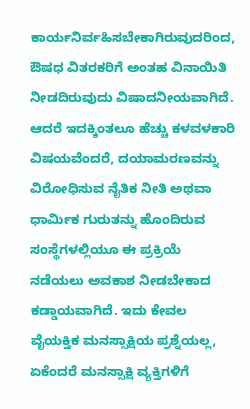ಕಾರ್ಯನಿರ್ವಹಿಸಬೇಕಾಗಿರುವುದರಿಂದ, ಔಷಧ ವಿತರಕರಿಗೆ ಅಂತಹ ವಿನಾಯಿತಿ ನೀಡದಿರುವುದು ವಿಷಾದನೀಯವಾಗಿದೆ. ಆದರೆ ಇದಕ್ಕಿಂತಲೂ ಹೆಚ್ಚು ಕಳವಳಕಾರಿ ವಿಷಯವೆಂದರೆ, ದಯಾಮರಣವನ್ನು ವಿರೋಧಿಸುವ ನೈತಿಕ ನೀತಿ ಅಥವಾ ಧಾರ್ಮಿಕ ಗುರುತನ್ನು ಹೊಂದಿರುವ ಸಂಸ್ಥೆಗಳಲ್ಲಿಯೂ ಈ ಪ್ರಕ್ರಿಯೆ ನಡೆಯಲು ಅವಕಾಶ ನೀಡಬೇಕಾದ ಕಡ್ಡಾಯವಾಗಿದೆ. ಇದು ಕೇವಲ ವೈಯಕ್ತಿಕ ಮನಸ್ಸಾಕ್ಷಿಯ ಪ್ರಶ್ನೆಯಲ್ಲ, ಏಕೆಂದರೆ ಮನಸ್ಸಾಕ್ಷಿ ವ್ಯಕ್ತಿಗಳಿಗೆ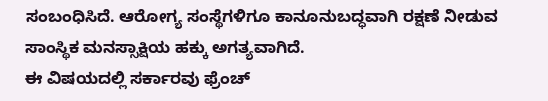ಸಂಬಂಧಿಸಿದೆ. ಆರೋಗ್ಯ ಸಂಸ್ಥೆಗಳಿಗೂ ಕಾನೂನುಬದ್ಧವಾಗಿ ರಕ್ಷಣೆ ನೀಡುವ ಸಾಂಸ್ಥಿಕ ಮನಸ್ಸಾಕ್ಷಿಯ ಹಕ್ಕು ಅಗತ್ಯವಾಗಿದೆ.
ಈ ವಿಷಯದಲ್ಲಿ ಸರ್ಕಾರವು ಫ್ರೆಂಚ್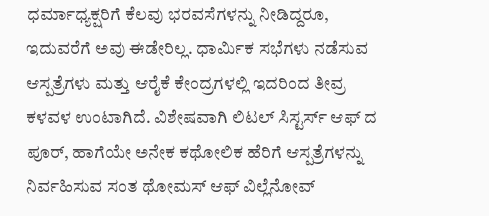ಧರ್ಮಾಧ್ಯಕ್ಷರಿಗೆ ಕೆಲವು ಭರವಸೆಗಳನ್ನು ನೀಡಿದ್ದರೂ, ಇದುವರೆಗೆ ಅವು ಈಡೇರಿಲ್ಲ. ಧಾರ್ಮಿಕ ಸಭೆಗಳು ನಡೆಸುವ ಆಸ್ಪತ್ರೆಗಳು ಮತ್ತು ಆರೈಕೆ ಕೇಂದ್ರಗಳಲ್ಲಿ ಇದರಿಂದ ತೀವ್ರ ಕಳವಳ ಉಂಟಾಗಿದೆ. ವಿಶೇಷವಾಗಿ ಲಿಟಲ್ ಸಿಸ್ಟರ್ಸ್ ಆಫ್ ದ ಪೂರ್, ಹಾಗೆಯೇ ಅನೇಕ ಕಥೋಲಿಕ ಹೆರಿಗೆ ಆಸ್ಪತ್ರೆಗಳನ್ನು ನಿರ್ವಹಿಸುವ ಸಂತ ಥೋಮಸ್ ಆಫ್ ವಿಲ್ಲೆನೋವ್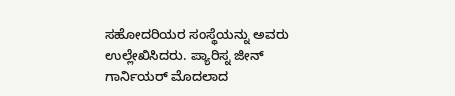ಸಹೋದರಿಯರ ಸಂಸ್ಥೆಯನ್ನು ಅವರು ಉಲ್ಲೇಖಿಸಿದರು. ಪ್ಯಾರಿಸ್ನ ಜೀನ್ ಗಾರ್ನಿಯರ್ ಮೊದಲಾದ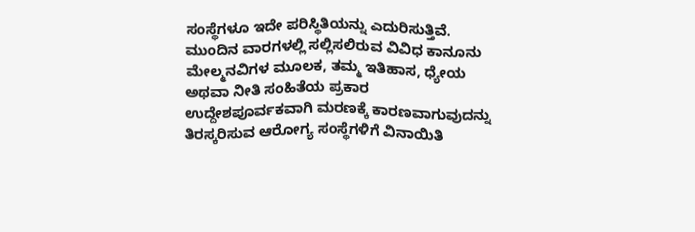ಸಂಸ್ಥೆಗಳೂ ಇದೇ ಪರಿಸ್ಥಿತಿಯನ್ನು ಎದುರಿಸುತ್ತಿವೆ.
ಮುಂದಿನ ವಾರಗಳಲ್ಲಿ ಸಲ್ಲಿಸಲಿರುವ ವಿವಿಧ ಕಾನೂನು ಮೇಲ್ಮನವಿಗಳ ಮೂಲಕ, ತಮ್ಮ ಇತಿಹಾಸ, ಧ್ಯೇಯ ಅಥವಾ ನೀತಿ ಸಂಹಿತೆಯ ಪ್ರಕಾರ ಉದ್ದೇಶಪೂರ್ವಕವಾಗಿ ಮರಣಕ್ಕೆ ಕಾರಣವಾಗುವುದನ್ನು ತಿರಸ್ಕರಿಸುವ ಆರೋಗ್ಯ ಸಂಸ್ಥೆಗಳಿಗೆ ವಿನಾಯಿತಿ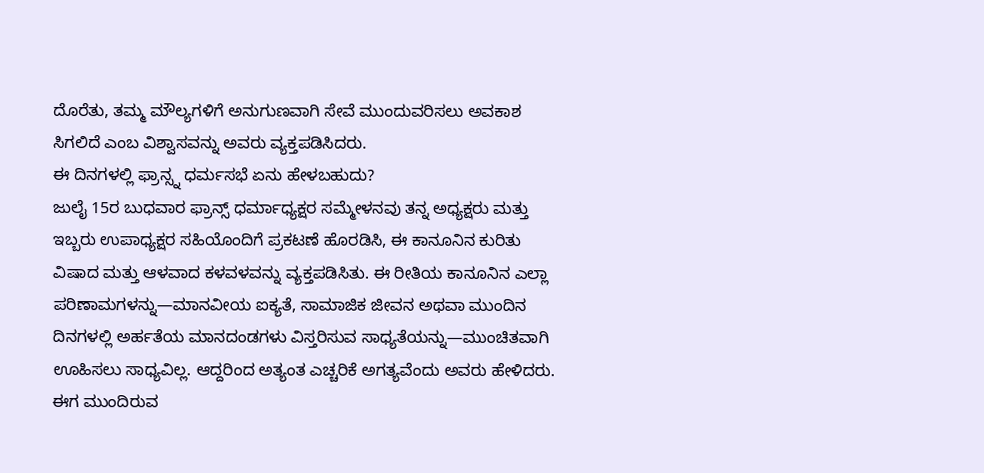ದೊರೆತು, ತಮ್ಮ ಮೌಲ್ಯಗಳಿಗೆ ಅನುಗುಣವಾಗಿ ಸೇವೆ ಮುಂದುವರಿಸಲು ಅವಕಾಶ ಸಿಗಲಿದೆ ಎಂಬ ವಿಶ್ವಾಸವನ್ನು ಅವರು ವ್ಯಕ್ತಪಡಿಸಿದರು.
ಈ ದಿನಗಳಲ್ಲಿ ಫ್ರಾನ್ಸ್ನ ಧರ್ಮಸಭೆ ಏನು ಹೇಳಬಹುದು?
ಜುಲೈ 15ರ ಬುಧವಾರ ಫ್ರಾನ್ಸ್ ಧರ್ಮಾಧ್ಯಕ್ಷರ ಸಮ್ಮೇಳನವು ತನ್ನ ಅಧ್ಯಕ್ಷರು ಮತ್ತು ಇಬ್ಬರು ಉಪಾಧ್ಯಕ್ಷರ ಸಹಿಯೊಂದಿಗೆ ಪ್ರಕಟಣೆ ಹೊರಡಿಸಿ, ಈ ಕಾನೂನಿನ ಕುರಿತು ವಿಷಾದ ಮತ್ತು ಆಳವಾದ ಕಳವಳವನ್ನು ವ್ಯಕ್ತಪಡಿಸಿತು. ಈ ರೀತಿಯ ಕಾನೂನಿನ ಎಲ್ಲಾ ಪರಿಣಾಮಗಳನ್ನು—ಮಾನವೀಯ ಐಕ್ಯತೆ, ಸಾಮಾಜಿಕ ಜೀವನ ಅಥವಾ ಮುಂದಿನ ದಿನಗಳಲ್ಲಿ ಅರ್ಹತೆಯ ಮಾನದಂಡಗಳು ವಿಸ್ತರಿಸುವ ಸಾಧ್ಯತೆಯನ್ನು—ಮುಂಚಿತವಾಗಿ ಊಹಿಸಲು ಸಾಧ್ಯವಿಲ್ಲ. ಆದ್ದರಿಂದ ಅತ್ಯಂತ ಎಚ್ಚರಿಕೆ ಅಗತ್ಯವೆಂದು ಅವರು ಹೇಳಿದರು.
ಈಗ ಮುಂದಿರುವ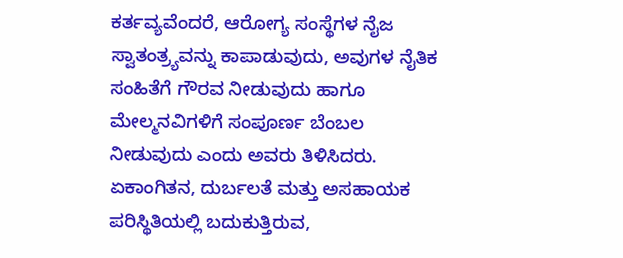ಕರ್ತವ್ಯವೆಂದರೆ, ಆರೋಗ್ಯ ಸಂಸ್ಥೆಗಳ ನೈಜ ಸ್ವಾತಂತ್ರ್ಯವನ್ನು ಕಾಪಾಡುವುದು, ಅವುಗಳ ನೈತಿಕ ಸಂಹಿತೆಗೆ ಗೌರವ ನೀಡುವುದು ಹಾಗೂ ಮೇಲ್ಮನವಿಗಳಿಗೆ ಸಂಪೂರ್ಣ ಬೆಂಬಲ ನೀಡುವುದು ಎಂದು ಅವರು ತಿಳಿಸಿದರು. ಏಕಾಂಗಿತನ, ದುರ್ಬಲತೆ ಮತ್ತು ಅಸಹಾಯಕ ಪರಿಸ್ಥಿತಿಯಲ್ಲಿ ಬದುಕುತ್ತಿರುವ,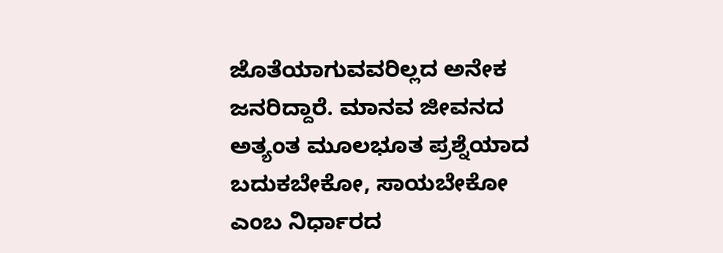ಜೊತೆಯಾಗುವವರಿಲ್ಲದ ಅನೇಕ ಜನರಿದ್ದಾರೆ. ಮಾನವ ಜೀವನದ ಅತ್ಯಂತ ಮೂಲಭೂತ ಪ್ರಶ್ನೆಯಾದ ಬದುಕಬೇಕೋ, ಸಾಯಬೇಕೋ ಎಂಬ ನಿರ್ಧಾರದ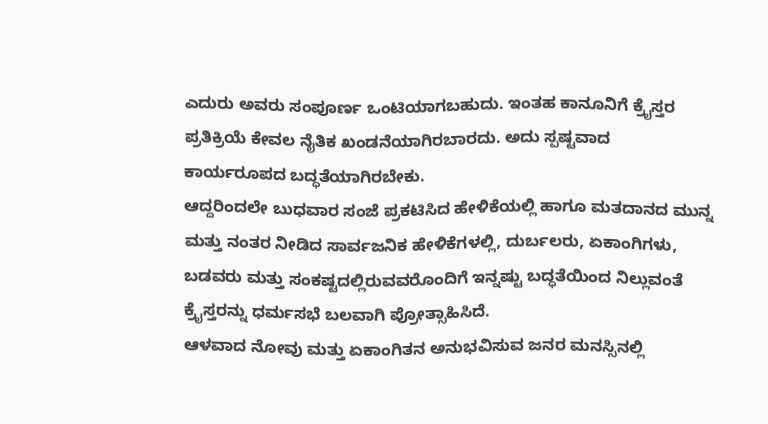ಎದುರು ಅವರು ಸಂಪೂರ್ಣ ಒಂಟಿಯಾಗಬಹುದು. ಇಂತಹ ಕಾನೂನಿಗೆ ಕ್ರೈಸ್ತರ ಪ್ರತಿಕ್ರಿಯೆ ಕೇವಲ ನೈತಿಕ ಖಂಡನೆಯಾಗಿರಬಾರದು. ಅದು ಸ್ಪಷ್ಟವಾದ ಕಾರ್ಯರೂಪದ ಬದ್ಧತೆಯಾಗಿರಬೇಕು.
ಆದ್ದರಿಂದಲೇ ಬುಧವಾರ ಸಂಜೆ ಪ್ರಕಟಿಸಿದ ಹೇಳಿಕೆಯಲ್ಲಿ ಹಾಗೂ ಮತದಾನದ ಮುನ್ನ ಮತ್ತು ನಂತರ ನೀಡಿದ ಸಾರ್ವಜನಿಕ ಹೇಳಿಕೆಗಳಲ್ಲಿ, ದುರ್ಬಲರು, ಏಕಾಂಗಿಗಳು, ಬಡವರು ಮತ್ತು ಸಂಕಷ್ಟದಲ್ಲಿರುವವರೊಂದಿಗೆ ಇನ್ನಷ್ಟು ಬದ್ಧತೆಯಿಂದ ನಿಲ್ಲುವಂತೆ ಕ್ರೈಸ್ತರನ್ನು ಧರ್ಮಸಭೆ ಬಲವಾಗಿ ಪ್ರೋತ್ಸಾಹಿಸಿದೆ.
ಆಳವಾದ ನೋವು ಮತ್ತು ಏಕಾಂಗಿತನ ಅನುಭವಿಸುವ ಜನರ ಮನಸ್ಸಿನಲ್ಲಿ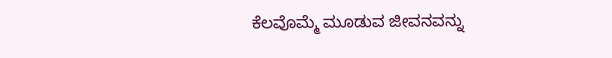ಕೆಲವೊಮ್ಮೆ ಮೂಡುವ ಜೀವನವನ್ನು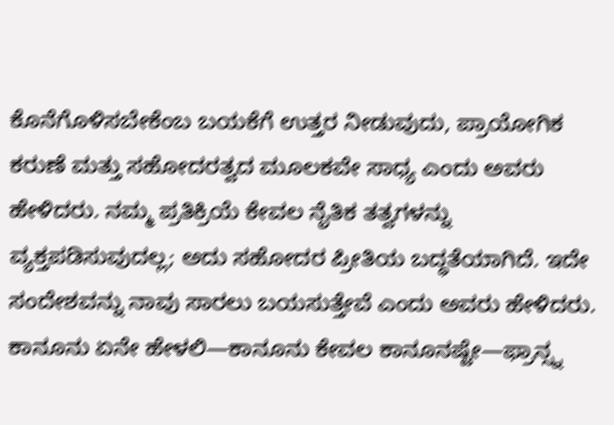ಕೊನೆಗೊಳಿಸಬೇಕೆಂಬ ಬಯಕೆಗೆ ಉತ್ತರ ನೀಡುವುದು, ಪ್ರಾಯೋಗಿಕ ಕರುಣೆ ಮತ್ತು ಸಹೋದರತ್ವದ ಮೂಲಕವೇ ಸಾಧ್ಯ ಎಂದು ಅವರು ಹೇಳಿದರು. ನಮ್ಮ ಪ್ರತಿಕ್ರಿಯೆ ಕೇವಲ ನೈತಿಕ ತತ್ವಗಳನ್ನು ವ್ಯಕ್ತಪಡಿಸುವುದಲ್ಲ; ಅದು ಸಹೋದರ ಪ್ರೀತಿಯ ಬದ್ಧತೆಯಾಗಿದೆ. ಇದೇ ಸಂದೇಶವನ್ನು ನಾವು ಸಾರಲು ಬಯಸುತ್ತೇವೆ ಎಂದು ಅವರು ಹೇಳಿದರು.
ಕಾನೂನು ಏನೇ ಹೇಳಲಿ—ಕಾನೂನು ಕೇವಲ ಕಾನೂನಷ್ಟೇ—ಫ್ರಾನ್ಸ್ನ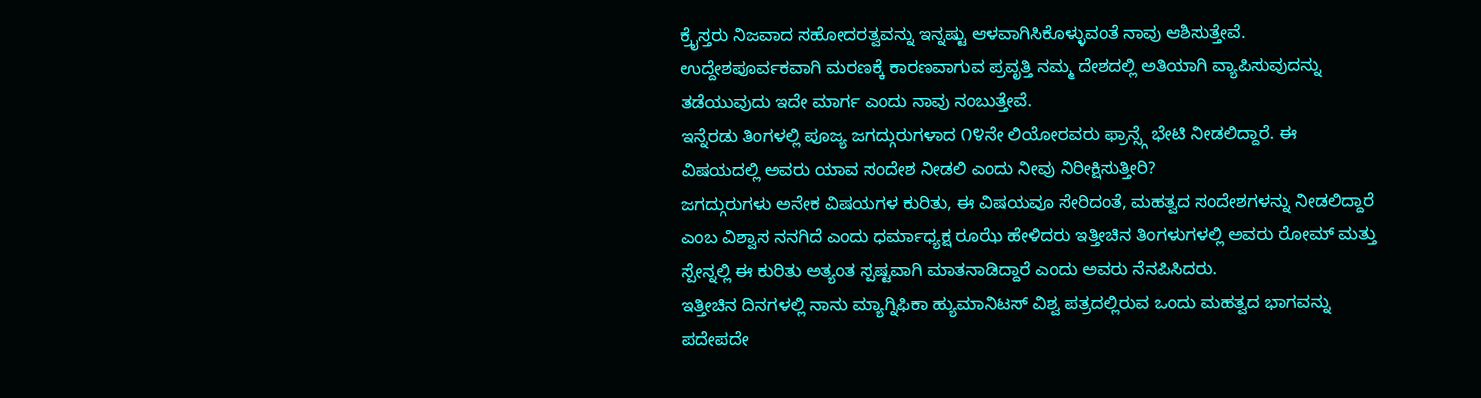ಕ್ರೈಸ್ತರು ನಿಜವಾದ ಸಹೋದರತ್ವವನ್ನು ಇನ್ನಷ್ಟು ಆಳವಾಗಿಸಿಕೊಳ್ಳುವಂತೆ ನಾವು ಆಶಿಸುತ್ತೇವೆ. ಉದ್ದೇಶಪೂರ್ವಕವಾಗಿ ಮರಣಕ್ಕೆ ಕಾರಣವಾಗುವ ಪ್ರವೃತ್ತಿ ನಮ್ಮ ದೇಶದಲ್ಲಿ ಅತಿಯಾಗಿ ವ್ಯಾಪಿಸುವುದನ್ನು ತಡೆಯುವುದು ಇದೇ ಮಾರ್ಗ ಎಂದು ನಾವು ನಂಬುತ್ತೇವೆ.
ಇನ್ನೆರಡು ತಿಂಗಳಲ್ಲಿ ಪೂಜ್ಯ ಜಗದ್ಗುರುಗಳಾದ ೧೪ನೇ ಲಿಯೋರವರು ಫ್ರಾನ್ಸ್ಗೆ ಭೇಟಿ ನೀಡಲಿದ್ದಾರೆ. ಈ ವಿಷಯದಲ್ಲಿ ಅವರು ಯಾವ ಸಂದೇಶ ನೀಡಲಿ ಎಂದು ನೀವು ನಿರೀಕ್ಷಿಸುತ್ತೀರಿ?
ಜಗದ್ಗುರುಗಳು ಅನೇಕ ವಿಷಯಗಳ ಕುರಿತು, ಈ ವಿಷಯವೂ ಸೇರಿದಂತೆ, ಮಹತ್ವದ ಸಂದೇಶಗಳನ್ನು ನೀಡಲಿದ್ದಾರೆ ಎಂಬ ವಿಶ್ವಾಸ ನನಗಿದೆ ಎಂದು ಧರ್ಮಾಧ್ಯಕ್ಷ ರೂಝೆ ಹೇಳಿದರು ಇತ್ತೀಚಿನ ತಿಂಗಳುಗಳಲ್ಲಿ ಅವರು ರೋಮ್ ಮತ್ತು ಸ್ಪೇನ್ನಲ್ಲಿ ಈ ಕುರಿತು ಅತ್ಯಂತ ಸ್ಪಷ್ಟವಾಗಿ ಮಾತನಾಡಿದ್ದಾರೆ ಎಂದು ಅವರು ನೆನಪಿಸಿದರು.
ಇತ್ತೀಚಿನ ದಿನಗಳಲ್ಲಿ ನಾನು ಮ್ಯಾಗ್ನಿಫಿಕಾ ಹ್ಯುಮಾನಿಟಸ್ ವಿಶ್ವ ಪತ್ರದಲ್ಲಿರುವ ಒಂದು ಮಹತ್ವದ ಭಾಗವನ್ನು ಪದೇಪದೇ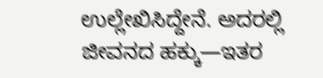ಉಲ್ಲೇಖಿಸಿದ್ದೇನೆ. ಅದರಲ್ಲಿ ಜೀವನದ ಹಕ್ಕು—ಇತರ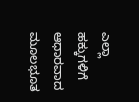ಎಲ್ಲಾ ಹಕ್ಕುಗಳಿಗೆ ಆಧಾರವಾದ ಮೂಲಭೂತ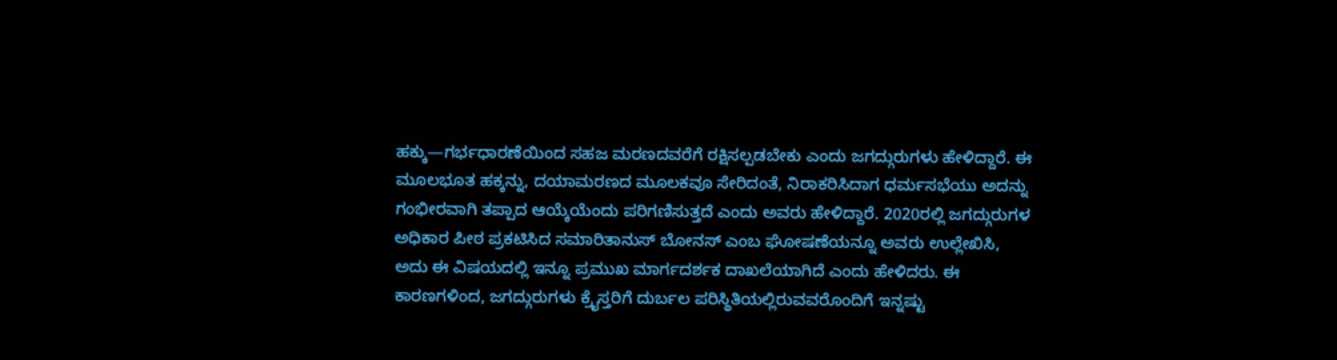ಹಕ್ಕು—ಗರ್ಭಧಾರಣೆಯಿಂದ ಸಹಜ ಮರಣದವರೆಗೆ ರಕ್ಷಿಸಲ್ಪಡಬೇಕು ಎಂದು ಜಗದ್ಗುರುಗಳು ಹೇಳಿದ್ದಾರೆ. ಈ ಮೂಲಭೂತ ಹಕ್ಕನ್ನು, ದಯಾಮರಣದ ಮೂಲಕವೂ ಸೇರಿದಂತೆ, ನಿರಾಕರಿಸಿದಾಗ ಧರ್ಮಸಭೆಯು ಅದನ್ನು ಗಂಭೀರವಾಗಿ ತಪ್ಪಾದ ಆಯ್ಕೆಯೆಂದು ಪರಿಗಣಿಸುತ್ತದೆ ಎಂದು ಅವರು ಹೇಳಿದ್ದಾರೆ. 2020ರಲ್ಲಿ ಜಗದ್ಗುರುಗಳ ಅಧಿಕಾರ ಪೀಠ ಪ್ರಕಟಿಸಿದ ಸಮಾರಿತಾನುಸ್ ಬೋನಸ್ ಎಂಬ ಘೋಷಣೆಯನ್ನೂ ಅವರು ಉಲ್ಲೇಖಿಸಿ, ಅದು ಈ ವಿಷಯದಲ್ಲಿ ಇನ್ನೂ ಪ್ರಮುಖ ಮಾರ್ಗದರ್ಶಕ ದಾಖಲೆಯಾಗಿದೆ ಎಂದು ಹೇಳಿದರು. ಈ ಕಾರಣಗಳಿಂದ, ಜಗದ್ಗುರುಗಳು ಕ್ರೈಸ್ತರಿಗೆ ದುರ್ಬಲ ಪರಿಸ್ಥಿತಿಯಲ್ಲಿರುವವರೊಂದಿಗೆ ಇನ್ನಷ್ಟು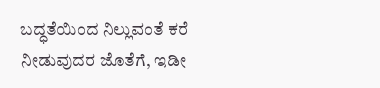ಬದ್ಧತೆಯಿಂದ ನಿಲ್ಲುವಂತೆ ಕರೆ ನೀಡುವುದರ ಜೊತೆಗೆ, ಇಡೀ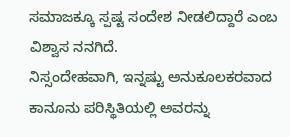ಸಮಾಜಕ್ಕೂ ಸ್ಪಷ್ಟ ಸಂದೇಶ ನೀಡಲಿದ್ದಾರೆ ಎಂಬ ವಿಶ್ವಾಸ ನನಗಿದೆ.
ನಿಸ್ಸಂದೇಹವಾಗಿ, ಇನ್ನಷ್ಟು ಅನುಕೂಲಕರವಾದ ಕಾನೂನು ಪರಿಸ್ಥಿತಿಯಲ್ಲಿ ಅವರನ್ನು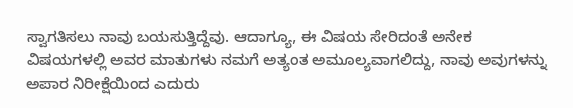ಸ್ವಾಗತಿಸಲು ನಾವು ಬಯಸುತ್ತಿದ್ದೆವು. ಆದಾಗ್ಯೂ, ಈ ವಿಷಯ ಸೇರಿದಂತೆ ಅನೇಕ ವಿಷಯಗಳಲ್ಲಿ ಅವರ ಮಾತುಗಳು ನಮಗೆ ಅತ್ಯಂತ ಅಮೂಲ್ಯವಾಗಲಿದ್ದು, ನಾವು ಅವುಗಳನ್ನು ಅಪಾರ ನಿರೀಕ್ಷೆಯಿಂದ ಎದುರು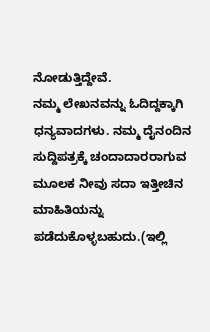ನೋಡುತ್ತಿದ್ದೇವೆ.
ನಮ್ಮ ಲೇಖನವನ್ನು ಓದಿದ್ದಕ್ಕಾಗಿ ಧನ್ಯವಾದಗಳು. ನಮ್ಮ ದೈನಂದಿನ ಸುದ್ದಿಪತ್ರಕ್ಕೆ ಚಂದಾದಾರರಾಗುವ ಮೂಲಕ ನೀವು ಸದಾ ಇತ್ತೀಚಿನ ಮಾಹಿತಿಯನ್ನು ಪಡೆದುಕೊಳ್ಳಬಹುದು.(ಇಲ್ಲಿ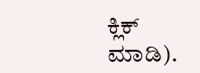ಕ್ಲಿಕ್ ಮಾಡಿ).